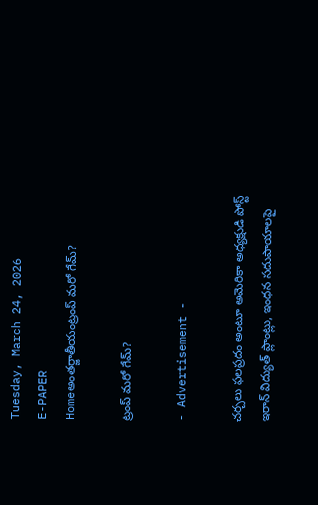Tuesday, March 24, 2026
E-PAPER
Homeఅంతర్జాతీయంట్రంప్‌ మరో గేమ్‌?

ట్రంప్‌ మరో గేమ్‌?

- Advertisement -

చర్చలు ఫలప్రదం అంటూ అమెరికా అధ్యక్షుడి పోస్ట్‌
ఇరాన్‌ విద్యుత్‌ ప్లాంట్లు, ఇంధన సదుపాయాలపై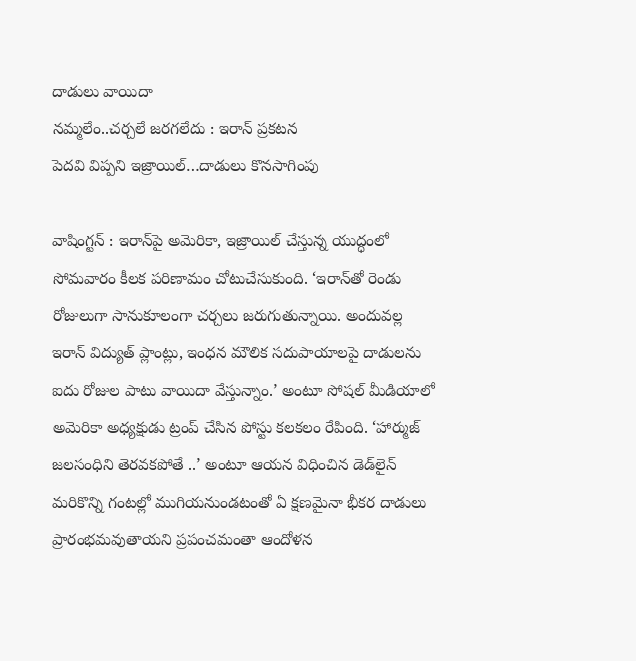దాడులు వాయిదా
నమ్మలేం..చర్చలే జరగలేదు : ఇరాన్‌ ప్రకటన
పెదవి విప్పని ఇజ్రాయిల్‌…దాడులు కొనసాగింపు

వాషింగ్టన్‌ : ఇరాన్‌పై అమెరికా, ఇజ్రాయిల్‌ చేస్తున్న యుద్ధంలో సోమవారం కీలక పరిణామం చోటుచేసుకుంది. ‘ఇరాన్‌తో రెండు రోజులుగా సానుకూలంగా చర్చలు జరుగుతున్నాయి. అందువల్ల ఇరాన్‌ విద్యుత్‌ ప్లాంట్లు, ఇంధన మౌలిక సదుపాయాలపై దాడులను ఐదు రోజుల పాటు వాయిదా వేస్తున్నాం.’ అంటూ సోషల్‌ మీడియాలో అమెరికా అధ్యక్షుడు ట్రంప్‌ చేసిన పోస్టు కలకలం రేపింది. ‘హార్ముజ్‌ జలసంధిని తెరవకపోతే ..’ అంటూ ఆయన విధించిన డెడ్‌లైన్‌ మరికొన్ని గంటల్లో ముగియనుండటంతో ఏ క్షణమైనా భీకర దాడులు ప్రారంభమవుతాయని ప్రపంచమంతా ఆందోళన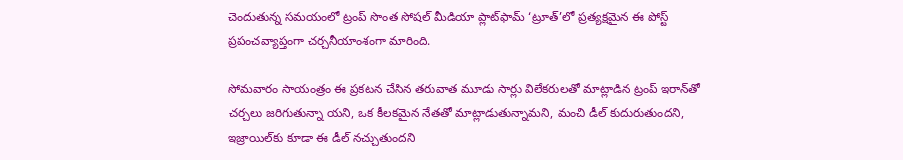చెందుతున్న సమయంలో ట్రంప్‌ సొంత సోషల్‌ మీడియా ప్లాట్‌ఫామ్‌ ‘ట్రూత్‌’లో ప్రత్యక్షమైన ఈ పోస్ట్‌ ప్రపంచవ్యాప్తంగా చర్చనీయాంశంగా మారింది.

సోమవారం సాయంత్రం ఈ ప్రకటన చేసిన తరువాత మూడు సార్లు విలేకరులతో మాట్లాడిన ట్రంప్‌ ఇరాన్‌తో చర్చలు జరిగుతున్నా యని, ఒక కీలకమైన నేతతో మాట్లాడుతున్నామని, మంచి డీల్‌ కుదురుతుందని, ఇజ్రాయిల్‌కు కూడా ఈ డీల్‌ నచ్చుతుందని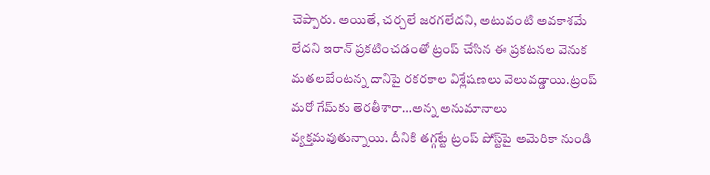చెప్పారు. అయితే, చర్చలే జరగలేదని, అటువంటి అవకాశమే లేదని ఇరాన్‌ ప్రకటించడంతో ట్రంప్‌ చేసిన ఈ ప్రకటనల వెనుక మతలబేంటన్న దానిపై రకరకాల విశ్లేషణలు వెలువడ్డాయి.ట్రంప్‌ మరో గేమ్‌కు తెరతీశారా…అన్న అనుమానాలు వ్యక్తమవుతున్నాయి. దీనికి తగ్గట్టే ట్రంప్‌ పోస్ట్‌పై అమెరికా నుండి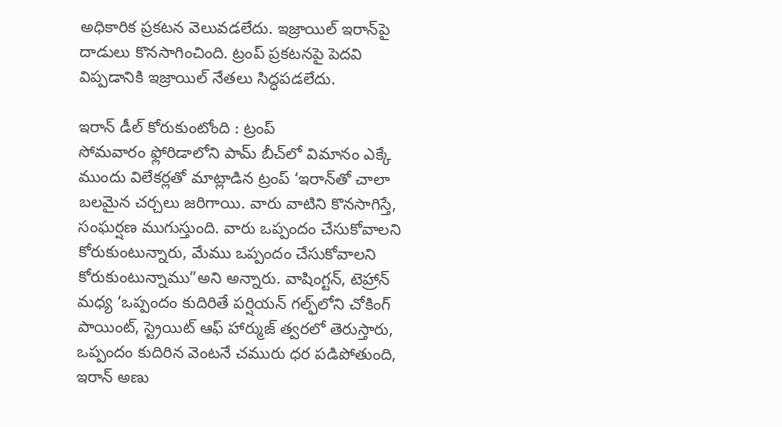అధికారిక ప్రకటన వెలువడలేదు. ఇజ్రాయిల్‌ ఇరాన్‌పై దాడులు కొనసాగించింది. ట్రంప్‌ ప్రకటనపై పెదవి విప్పడానికి ఇజ్రాయిల్‌ నేతలు సిద్ధపడలేదు.

ఇరాన్‌ డీల్‌ కోరుకుంటోంది : ట్రంప్‌
సోమవారం ఫ్లోరిడాలోని పామ్‌ బీచ్‌లో విమానం ఎక్కే ముందు విలేకర్లతో మాట్లాడిన ట్రంప్‌ ‘ఇరాన్‌తో చాలా బలమైన చర్చలు జరిగాయి. వారు వాటిని కొనసాగిస్తే, సంఘర్షణ ముగుస్తుంది. వారు ఒప్పందం చేసుకోవాలని కోరుకుంటున్నారు, మేము ఒప్పందం చేసుకోవాలని కోరుకుంటున్నాము”అని అన్నారు. వాషింగ్టన్‌, టెహ్రాన్‌ మధ్య ‘ఒప్పందం కుదిరితే పర్షియన్‌ గల్ఫ్‌లోని చోకింగ్‌ పాయింట్‌, స్ట్రెయిట్‌ ఆఫ్‌ హార్ముజ్‌ త్వరలో తెరుస్తారు, ఒప్పందం కుదిరిన వెంటనే చమురు ధర పడిపోతుంది, ఇరాన్‌ అణు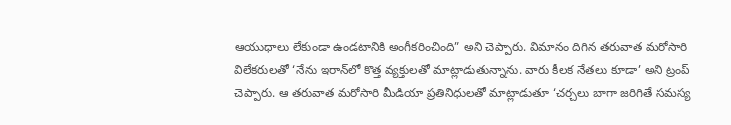ఆయుధాలు లేకుండా ఉండటానికి అంగీకరించింది” అని చెప్పారు. విమానం దిగిన తరువాత మరోసారి విలేకరులతో ‘నేను ఇరాన్‌లో కొత్త వ్యక్తులతో మాట్లాడుతున్నాను. వారు కీలక నేతలు కూడా’ అని ట్రంప్‌ చెప్పారు. ఆ తరువాత మరోసారి మీడియా ప్రతినిధులతో మాట్లాడుతూ ‘చర్చలు బాగా జరిగితే సమస్య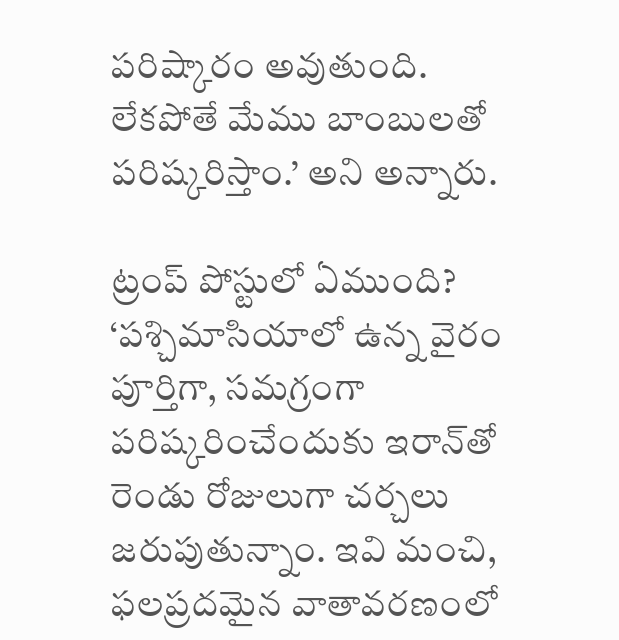పరిష్కారం అవుతుంది. లేకపోతే మేము బాంబులతో పరిష్కరిస్తాం.’ అని అన్నారు.

ట్రంప్‌ పోస్టులో ఏముంది?
‘పశ్చిమాసియాలో ఉన్న వైరం పూర్తిగా, సమగ్రంగా పరిష్కరించేందుకు ఇరాన్‌తో రెండు రోజులుగా చర్చలు జరుపుతున్నాం. ఇవి మంచి, ఫలప్రదమైన వాతావరణంలో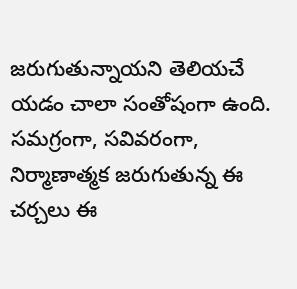జరుగుతున్నాయని తెలియచే యడం చాలా సంతోషంగా ఉంది. సమగ్రంగా, సవివరంగా, నిర్మాణాత్మక జరుగుతున్న ఈ చర్చలు ఈ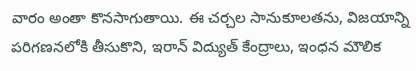వారం అంతా కొనసాగుతాయి. ఈ చర్చల సానుకూలతను, విజయాన్ని పరిగణనలోకి తీసుకొని, ఇరాన్‌ విద్యుత్‌ కేంద్రాలు, ఇంధన మౌలిక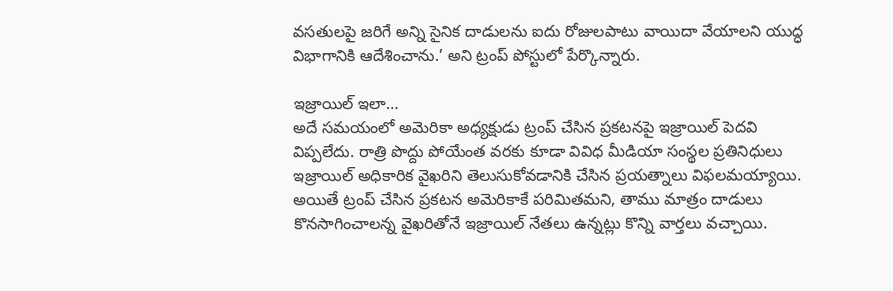వసతులపై జరిగే అన్ని సైనిక దాడులను ఐదు రోజులపాటు వాయిదా వేయాలని యుద్ధ విభాగానికి ఆదేశించాను.’ అని ట్రంప్‌ పోస్టులో పేర్కొన్నారు.

ఇజ్రాయిల్‌ ఇలా…
అదే సమయంలో అమెరికా అధ్యక్షుడు ట్రంప్‌ చేసిన ప్రకటనపై ఇజ్రాయిల్‌ పెదవి విప్పలేదు. రాత్రి పొద్దు పోయేంత వరకు కూడా వివిధ మీడియా సంస్థల ప్రతినిధులు ఇజ్రాయిల్‌ అధికారిక వైఖరిని తెలుసుకోవడానికి చేసిన ప్రయత్నాలు విఫలమయ్యాయి. అయితే ట్రంప్‌ చేసిన ప్రకటన అమెరికాకే పరిమితమని, తాము మాత్రం దాడులు కొనసాగించాలన్న వైఖరితోనే ఇజ్రాయిల్‌ నేతలు ఉన్నట్లు కొన్ని వార్తలు వచ్చాయి.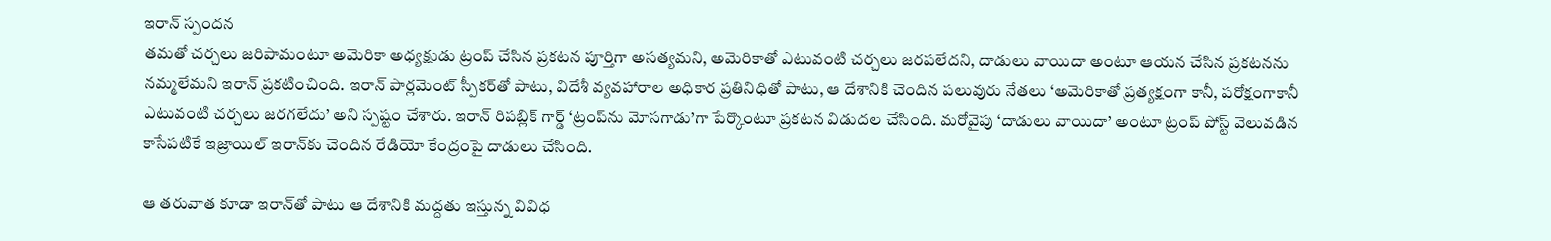ఇరాన్‌ స్పందన
తమతో చర్చలు జరిపామంటూ అమెరికా అధ్యక్షుడు ట్రంప్‌ చేసిన ప్రకటన పూర్తిగా అసత్యమని, అమెరికాతో ఎటువంటి చర్చలు జరపలేదని, దాడులు వాయిదా అంటూ ఆయన చేసిన ప్రకటనను నమ్మలేమని ఇరాన్‌ ప్రకటించింది. ఇరాన్‌ పార్లమెంట్‌ స్పీకర్‌తో పాటు, విదేశీ వ్యవహారాల అధికార ప్రతినిధితో పాటు, ఆ దేశానికి చెందిన పలువురు నేతలు ‘అమెరికాతో ప్రత్యక్షంగా కానీ, పరోక్షంగాకానీ ఎటువంటి చర్చలు జరగలేదు’ అని స్పష్టం చేశారు. ఇరాన్‌ రిపబ్లిక్‌ గార్డ్‌ ‘ట్రంప్‌ను మోసగాడు’గా పేర్కొంటూ ప్రకటన విడుదల చేసింది. మరోవైపు ‘దాడులు వాయిదా’ అంటూ ట్రంప్‌ పోస్ట్‌ వెలువడిన కాసేపటికే ఇజ్రాయిల్‌ ఇరాన్‌కు చెందిన రేడియో కేంద్రంపై దాడులు చేసింది.

ఆ తరువాత కూడా ఇరాన్‌తో పాటు ఆ దేశానికి మద్దతు ఇస్తున్న వివిధ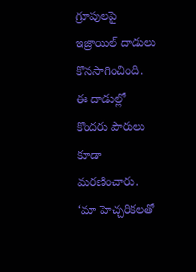గ్రూపులపై ఇజ్రాయిల్‌ దాడులు కొనసాగించింది. ఈ దాడుల్లో కొందరు పౌరులు కూడా మరణించారు. ‘మా హెచ్చరికలతో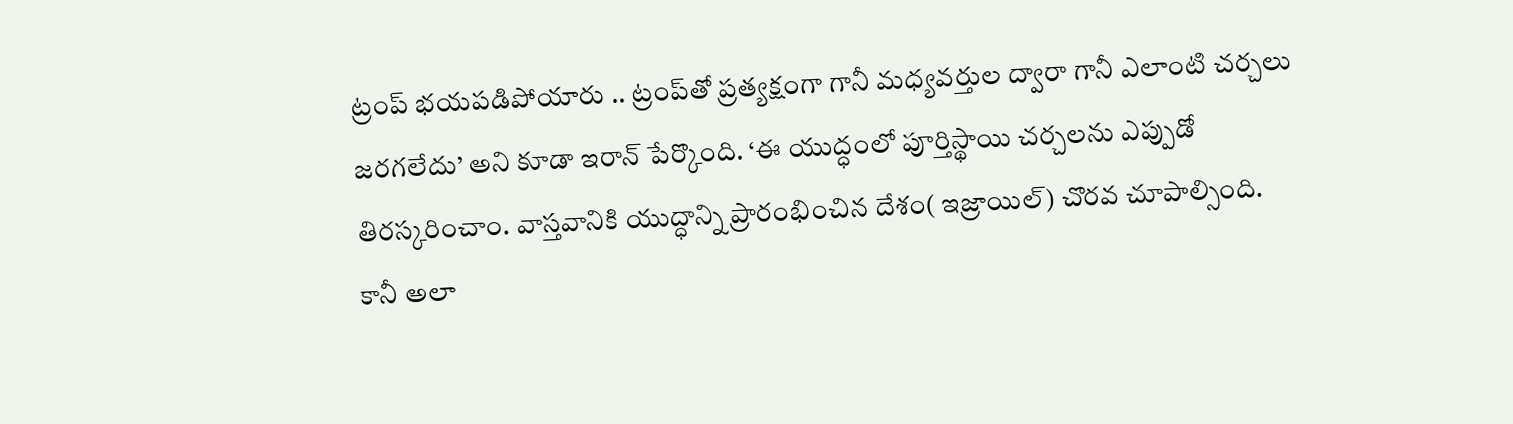ట్రంప్‌ భయపడిపోయారు .. ట్రంప్‌తో ప్రత్యక్షంగా గానీ మధ్యవర్తుల ద్వారా గానీ ఎలాంటి చర్చలు జరగలేదు’ అని కూడా ఇరాన్‌ పేర్కొంది. ‘ఈ యుద్ధంలో పూర్తిస్థాయి చర్చలను ఎప్పుడో తిరస్కరించాం. వాస్తవానికి యుద్ధాన్ని ప్రారంభించిన దేశం( ఇజ్రాయిల్‌) చొరవ చూపాల్సింది. కానీ అలా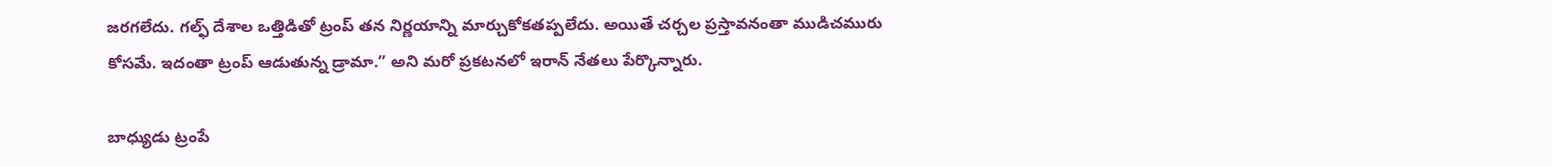జరగలేదు. గల్ఫ్‌ దేశాల ఒత్తిడితో ట్రంప్‌ తన నిర్ణయాన్ని మార్చుకోకతప్పలేదు. అయితే చర్చల ప్రస్తావనంతా ముడిచమురు కోసమే. ఇదంతా ట్రంప్‌ ఆడుతున్న డ్రామా.” అని మరో ప్రకటనలో ఇరాన్‌ నేతలు పేర్కొన్నారు.

బాధ్యుడు ట్రంపే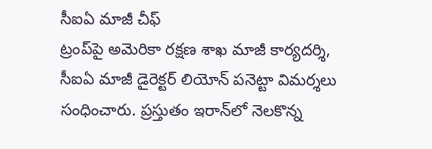సీఐఏ మాజీ చీఫ్‌
ట్రంప్‌పై అమెరికా రక్షణ శాఖ మాజీ కార్యదర్శి, సీఐఏ మాజీ డైరెక్టర్‌ లియోన్‌ పనెట్టా విమర్శలు సంధించారు. ప్రస్తుతం ఇరాన్‌లో నెలకొన్న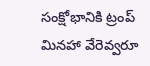సంక్షోభానికి ట్రంప్‌ మినహా వేరెవ్వరూ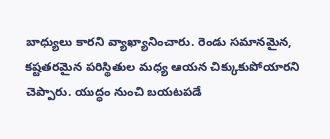బాధ్యులు కారని వ్యాఖ్యానించారు. రెండు సమానమైన, కష్టతరమైన పరిస్థితుల మధ్య ఆయన చిక్కుకుపోయారని చెప్పారు. యుద్ధం నుంచి బయటపడే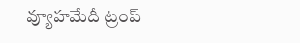వ్యూహమేదీ ట్రంప్‌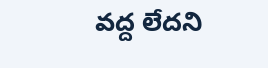వద్ద లేదని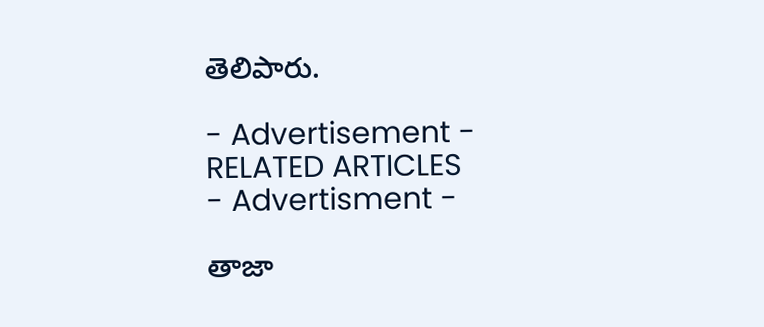తెలిపారు.

- Advertisement -
RELATED ARTICLES
- Advertisment -

తాజా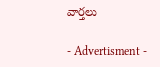వార్తలు

- Advertisment -